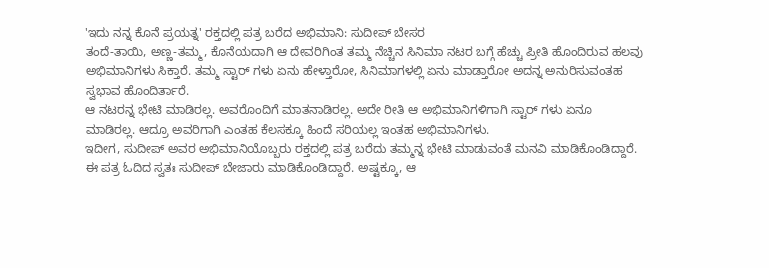'ಇದು ನನ್ನ ಕೊನೆ ಪ್ರಯತ್ನ' ರಕ್ತದಲ್ಲಿ ಪತ್ರ ಬರೆದ ಅಭಿಮಾನಿ: ಸುದೀಪ್ ಬೇಸರ
ತಂದೆ-ತಾಯಿ, ಅಣ್ಣ-ತಮ್ಮ, ಕೊನೆಯದಾಗಿ ಆ ದೇವರಿಗಿಂತ ತಮ್ಮ ನೆಚ್ಚಿನ ಸಿನಿಮಾ ನಟರ ಬಗ್ಗೆ ಹೆಚ್ಚು ಪ್ರೀತಿ ಹೊಂದಿರುವ ಹಲವು ಅಭಿಮಾನಿಗಳು ಸಿಕ್ತಾರೆ. ತಮ್ಮ ಸ್ಟಾರ್ ಗಳು ಏನು ಹೇಳ್ತಾರೋ, ಸಿನಿಮಾಗಳಲ್ಲಿ ಏನು ಮಾಡ್ತಾರೋ ಅದನ್ನ ಅನುರಿಸುವಂತಹ ಸ್ವಭಾವ ಹೊಂದಿರ್ತಾರೆ.
ಆ ನಟರನ್ನ ಭೇಟಿ ಮಾಡಿರಲ್ಲ. ಅವರೊಂದಿಗೆ ಮಾತನಾಡಿರಲ್ಲ. ಅದೇ ರೀತಿ ಆ ಅಭಿಮಾನಿಗಳಿಗಾಗಿ ಸ್ಟಾರ್ ಗಳು ಏನೂ ಮಾಡಿರಲ್ಲ. ಆದ್ರೂ ಅವರಿಗಾಗಿ ಎಂತಹ ಕೆಲಸಕ್ಕೂ ಹಿಂದೆ ಸರಿಯಲ್ಲ ಇಂತಹ ಅಭಿಮಾನಿಗಳು.
ಇದೀಗ, ಸುದೀಪ್ ಅವರ ಅಭಿಮಾನಿಯೊಬ್ಬರು ರಕ್ತದಲ್ಲಿ ಪತ್ರ ಬರೆದು ತಮ್ಮನ್ನ ಭೇಟಿ ಮಾಡುವಂತೆ ಮನವಿ ಮಾಡಿಕೊಂಡಿದ್ದಾರೆ. ಈ ಪತ್ರ ಓದಿದ ಸ್ವತಃ ಸುದೀಪ್ ಬೇಜಾರು ಮಾಡಿಕೊಂಡಿದ್ದಾರೆ. ಅಷ್ಟಕ್ಕೂ, ಆ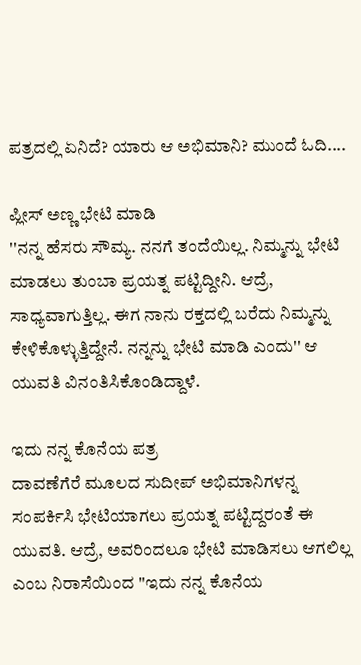ಪತ್ರದಲ್ಲಿ ಏನಿದೆ? ಯಾರು ಆ ಅಭಿಮಾನಿ? ಮುಂದೆ ಓದಿ....

ಪ್ಲೀಸ್ ಅಣ್ಣ ಭೇಟಿ ಮಾಡಿ
''ನನ್ನ ಹೆಸರು ಸೌಮ್ಯ. ನನಗೆ ತಂದೆಯಿಲ್ಲ. ನಿಮ್ಮನ್ನು ಭೇಟಿ ಮಾಡಲು ತುಂಬಾ ಪ್ರಯತ್ನ ಪಟ್ಟಿದ್ದೀನಿ. ಆದ್ರೆ, ಸಾಧ್ಯವಾಗುತ್ತಿಲ್ಲ. ಈಗ ನಾನು ರಕ್ತದಲ್ಲಿ ಬರೆದು ನಿಮ್ಮನ್ನು ಕೇಳಿಕೊಳ್ಳುತ್ತಿದ್ದೇನೆ. ನನ್ನನ್ನು ಭೇಟಿ ಮಾಡಿ ಎಂದು'' ಆ ಯುವತಿ ವಿನಂತಿಸಿಕೊಂಡಿದ್ದಾಳೆ.

ಇದು ನನ್ನ ಕೊನೆಯ ಪತ್ರ
ದಾವಣೆಗೆರೆ ಮೂಲದ ಸುದೀಪ್ ಅಭಿಮಾನಿಗಳನ್ನ ಸಂಪರ್ಕಿಸಿ ಭೇಟಿಯಾಗಲು ಪ್ರಯತ್ನ ಪಟ್ಟಿದ್ದರಂತೆ ಈ ಯುವತಿ. ಆದ್ರೆ, ಅವರಿಂದಲೂ ಭೇಟಿ ಮಾಡಿಸಲು ಆಗಲಿಲ್ಲ ಎಂಬ ನಿರಾಸೆಯಿಂದ ''ಇದು ನನ್ನ ಕೊನೆಯ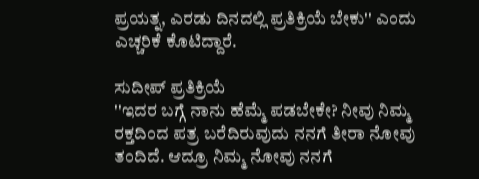ಪ್ರಯತ್ನ, ಎರಡು ದಿನದಲ್ಲಿ ಪ್ರತಿಕ್ರಿಯೆ ಬೇಕು'' ಎಂದು ಎಚ್ಚರಿಕೆ ಕೊಟಿದ್ದಾರೆ.

ಸುದೀಪ್ ಪ್ರತಿಕ್ರಿಯೆ
''ಇದರ ಬಗ್ಗೆ ನಾನು ಹೆಮ್ಮೆ ಪಡಬೇಕೇ? ನೀವು ನಿಮ್ಮ ರಕ್ತದಿಂದ ಪತ್ರ ಬರೆದಿರುವುದು ನನಗೆ ತೀರಾ ನೋವು ತಂದಿದೆ. ಆದ್ರೂ ನಿಮ್ಮ ನೋವು ನನಗೆ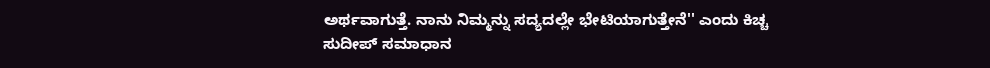ಅರ್ಥವಾಗುತ್ತೆ. ನಾನು ನಿಮ್ಮನ್ನು ಸದ್ಯದಲ್ಲೇ ಭೇಟಿಯಾಗುತ್ತೇನೆ'' ಎಂದು ಕಿಚ್ಚ ಸುದೀಪ್ ಸಮಾಧಾನ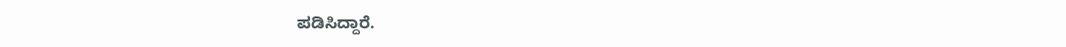ಪಡಿಸಿದ್ದಾರೆ.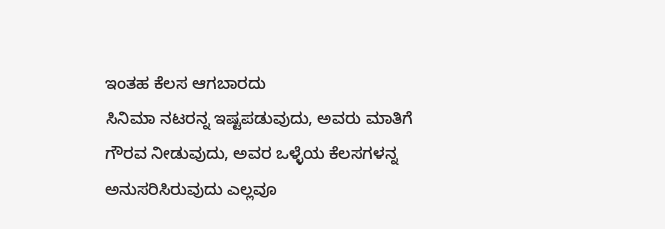ಇಂತಹ ಕೆಲಸ ಆಗಬಾರದು
ಸಿನಿಮಾ ನಟರನ್ನ ಇಷ್ಟಪಡುವುದು, ಅವರು ಮಾತಿಗೆ ಗೌರವ ನೀಡುವುದು, ಅವರ ಒಳ್ಳೆಯ ಕೆಲಸಗಳನ್ನ ಅನುಸರಿಸಿರುವುದು ಎಲ್ಲವೂ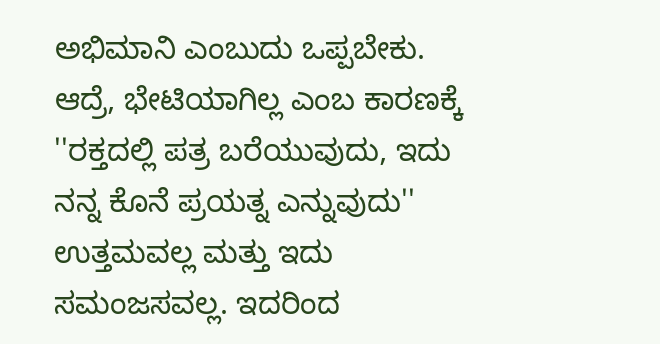ಅಭಿಮಾನಿ ಎಂಬುದು ಒಪ್ಪಬೇಕು. ಆದ್ರೆ, ಭೇಟಿಯಾಗಿಲ್ಲ ಎಂಬ ಕಾರಣಕ್ಕೆ ''ರಕ್ತದಲ್ಲಿ ಪತ್ರ ಬರೆಯುವುದು, ಇದು ನನ್ನ ಕೊನೆ ಪ್ರಯತ್ನ ಎನ್ನುವುದು'' ಉತ್ತಮವಲ್ಲ ಮತ್ತು ಇದು ಸಮಂಜಸವಲ್ಲ. ಇದರಿಂದ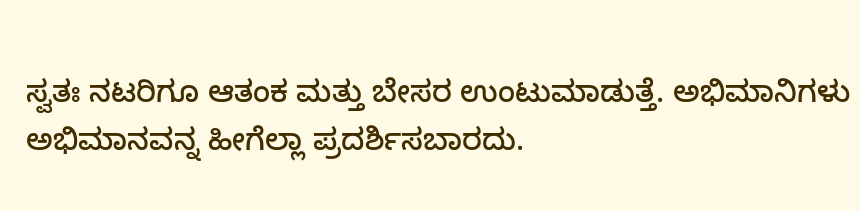ಸ್ವತಃ ನಟರಿಗೂ ಆತಂಕ ಮತ್ತು ಬೇಸರ ಉಂಟುಮಾಡುತ್ತೆ. ಅಭಿಮಾನಿಗಳು ಅಭಿಮಾನವನ್ನ ಹೀಗೆಲ್ಲಾ ಪ್ರದರ್ಶಿಸಬಾರದು.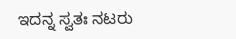ಇದನ್ನ ಸ್ವತಃ ನಟರು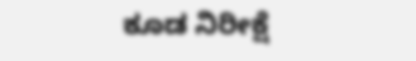ಕೂಡ ನಿರೀಕ್ಷೆ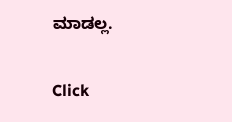ಮಾಡಲ್ಲ.


Click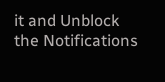it and Unblock the Notifications